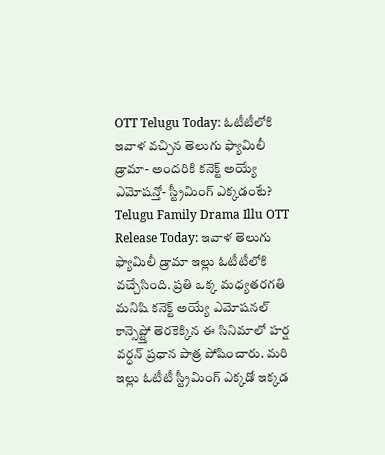OTT Telugu Today: ఓటీటీలోకి ఇవాళ వచ్చిన తెలుగు ఫ్యామిలీ డ్రామా- అందరికి కనెక్ట్ అయ్యే ఎమోషన్తో- స్ట్రీమింగ్ ఎక్కడంటే?
Telugu Family Drama Illu OTT Release Today: ఇవాళ తెలుగు ఫ్యామిలీ డ్రామా ఇల్లు ఓటీటీలోకి వచ్చేసింది. ప్రతి ఒక్క మధ్యతరగతి మనిషి కనెక్ట్ అయ్యే ఎమోషనల్ కాన్సెప్ట్తో తెరకెక్కిన ఈ సినిమాలో హర్ష వర్ధన్ ప్రధాన పాత్ర పోషించారు. మరి ఇల్లు ఓటీటీ స్ట్రీమింగ్ ఎక్కడో ఇక్కడ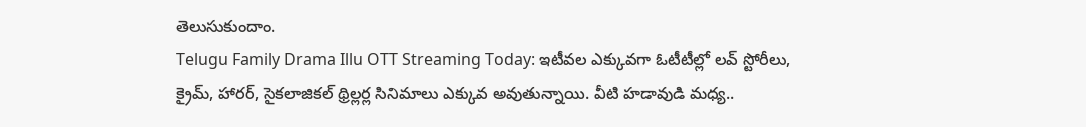తెలుసుకుందాం.
Telugu Family Drama Illu OTT Streaming Today: ఇటీవల ఎక్కువగా ఓటీటీల్లో లవ్ స్టోరీలు, క్రైమ్, హారర్, సైకలాజికల్ థ్రిల్లర్ల సినిమాలు ఎక్కువ అవుతున్నాయి. వీటి హడావుడి మధ్య..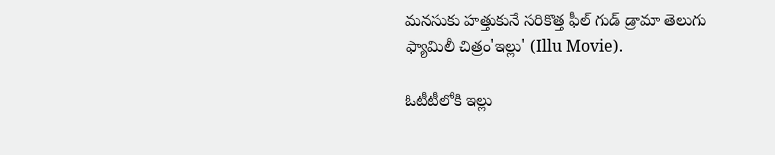మనసుకు హత్తుకునే సరికొత్త ఫీల్ గుడ్ డ్రామా తెలుగు ఫ్యామిలీ చిత్రం'ఇల్లు' (Illu Movie).

ఓటీటీలోకి ఇల్లు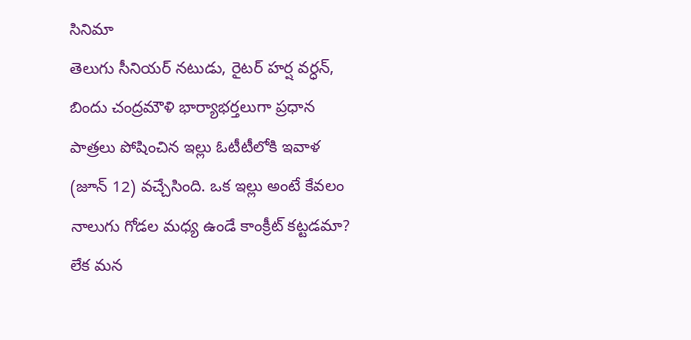సినిమా
తెలుగు సీనియర్ నటుడు, రైటర్ హర్ష వర్ధన్, బిందు చంద్రమౌళి భార్యాభర్తలుగా ప్రధాన పాత్రలు పోషించిన ఇల్లు ఓటీటీలోకి ఇవాళ (జూన్ 12) వచ్చేసింది. ఒక ఇల్లు అంటే కేవలం నాలుగు గోడల మధ్య ఉండే కాంక్రీట్ కట్టడమా? లేక మన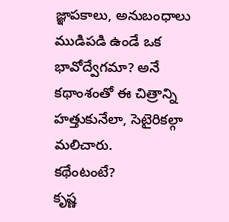జ్ఞాపకాలు, అనుబంధాలు ముడిపడి ఉండే ఒక భావోద్వేగమా? అనే కథాంశంతో ఈ చిత్రాన్ని హత్తుకునేలా, సెటైరికల్గా మలిచారు.
కథేంటంటే?
కృష్ణ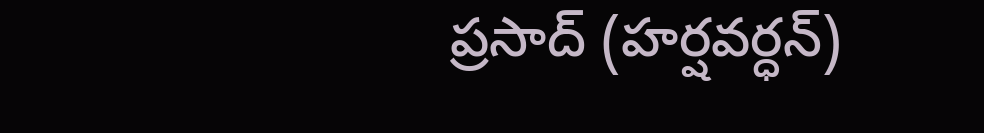ప్రసాద్ (హర్షవర్ధన్)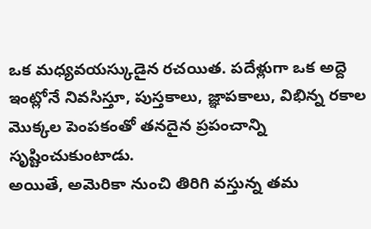ఒక మధ్యవయస్కుడైన రచయిత. పదేళ్లుగా ఒక అద్దె ఇంట్లోనే నివసిస్తూ, పుస్తకాలు, జ్ఞాపకాలు, విభిన్న రకాల మొక్కల పెంపకంతో తనదైన ప్రపంచాన్ని సృష్టించుకుంటాడు.
అయితే, అమెరికా నుంచి తిరిగి వస్తున్న తమ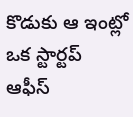కొడుకు ఆ ఇంట్లో ఒక స్టార్టప్ ఆఫీస్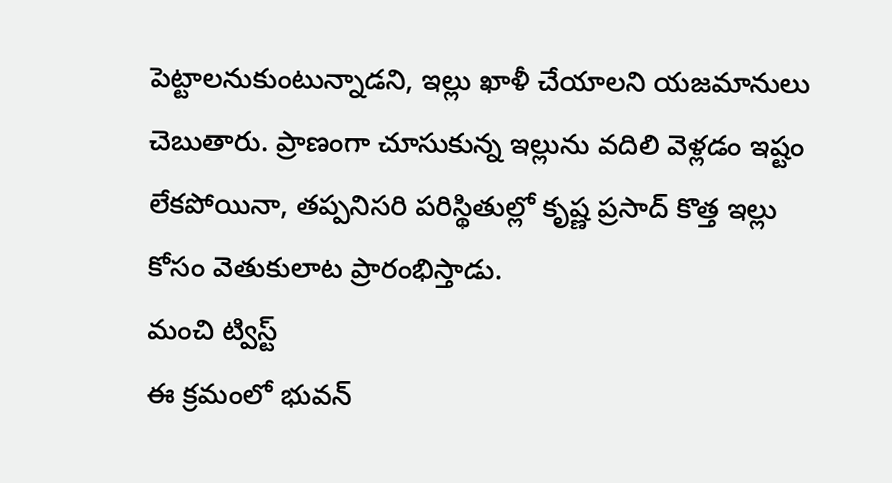పెట్టాలనుకుంటున్నాడని, ఇల్లు ఖాళీ చేయాలని యజమానులు చెబుతారు. ప్రాణంగా చూసుకున్న ఇల్లును వదిలి వెళ్లడం ఇష్టం లేకపోయినా, తప్పనిసరి పరిస్థితుల్లో కృష్ణ ప్రసాద్ కొత్త ఇల్లు కోసం వెతుకులాట ప్రారంభిస్తాడు.
మంచి ట్విస్ట్
ఈ క్రమంలో భువన్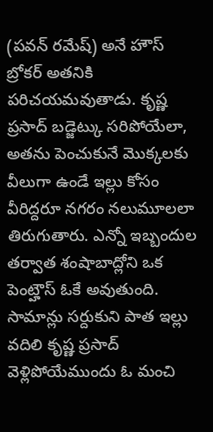(పవన్ రమేష్) అనే హౌస్ బ్రోకర్ అతనికి పరిచయమవుతాడు. కృష్ణ ప్రసాద్ బడ్జెట్కు సరిపోయేలా, అతను పెంచుకునే మొక్కలకు వీలుగా ఉండే ఇల్లు కోసం వీరిద్దరూ నగరం నలుమూలలా తిరుగుతారు. ఎన్నో ఇబ్బందుల తర్వాత శంషాబాద్లోని ఒక పెంట్హౌస్ ఓకే అవుతుంది.
సామాన్లు సర్దుకుని పాత ఇల్లు వదిలి కృష్ణ ప్రసాద్ వెళ్లిపోయేముందు ఓ మంచి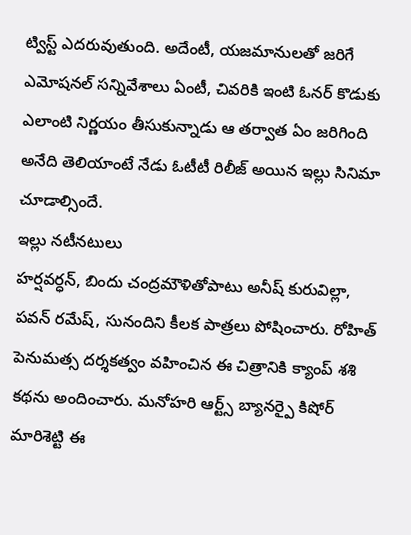ట్విస్ట్ ఎదరువుతుంది. అదేంటీ, యజమానులతో జరిగే ఎమోషనల్ సన్నివేశాలు ఏంటీ, చివరికి ఇంటి ఓనర్ కొడుకు ఎలాంటి నిర్ణయం తీసుకున్నాడు ఆ తర్వాత ఏం జరిగింది అనేది తెలియాంటే నేడు ఓటీటీ రిలీజ్ అయిన ఇల్లు సినిమా చూడాల్సిందే.
ఇల్లు నటీనటులు
హర్షవర్ధన్, బిందు చంద్రమౌళితోపాటు అనీష్ కురువిల్లా, పవన్ రమేష్, సునందిని కీలక పాత్రలు పోషించారు. రోహిత్ పెనుమత్స దర్శకత్వం వహించిన ఈ చిత్రానికి క్యాంప్ శశి కథను అందించారు. మనోహరి ఆర్ట్స్ బ్యానర్పై కిషోర్ మారిశెట్టి ఈ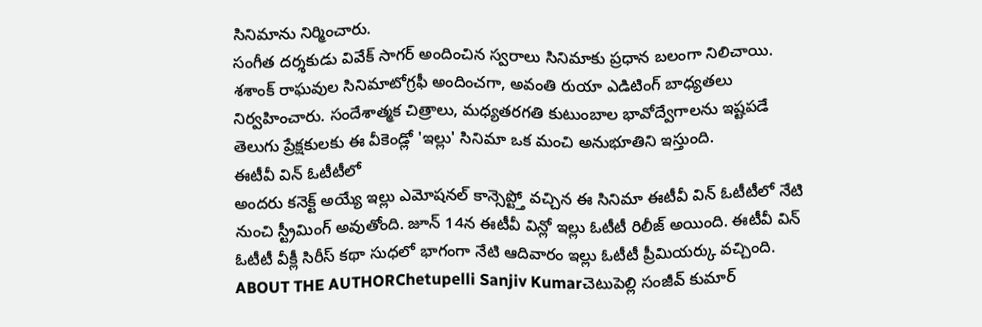సినిమాను నిర్మించారు.
సంగీత దర్శకుడు వివేక్ సాగర్ అందించిన స్వరాలు సినిమాకు ప్రధాన బలంగా నిలిచాయి. శశాంక్ రాఘవుల సినిమాటోగ్రఫీ అందించగా, అవంతి రుయా ఎడిటింగ్ బాధ్యతలు నిర్వహించారు. సందేశాత్మక చిత్రాలు, మధ్యతరగతి కుటుంబాల భావోద్వేగాలను ఇష్టపడే తెలుగు ప్రేక్షకులకు ఈ వీకెండ్లో 'ఇల్లు' సినిమా ఒక మంచి అనుభూతిని ఇస్తుంది.
ఈటీవీ విన్ ఓటీటీలో
అందరు కనెక్ట్ అయ్యే ఇల్లు ఎమోషనల్ కాన్సెప్ట్తో వచ్చిన ఈ సినిమా ఈటీవీ విన్ ఓటీటీలో నేటి నుంచి స్ట్రీమింగ్ అవుతోంది. జూన్ 14న ఈటీవీ విన్లో ఇల్లు ఓటీటీ రిలీజ్ అయింది. ఈటీవీ విన్ ఓటీటీ వీక్లీ సిరీస్ కథా సుధలో భాగంగా నేటి ఆదివారం ఇల్లు ఓటీటీ ప్రీమియర్కు వచ్చింది.
ABOUT THE AUTHORChetupelli Sanjiv Kumarచెటుపెల్లి సంజీవ్ కుమార్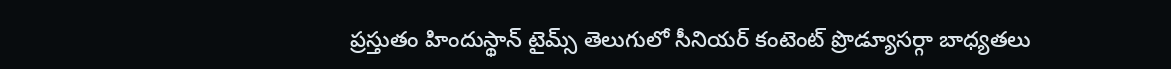ప్రస్తుతం హిందుస్థాన్ టైమ్స్ తెలుగులో సీనియర్ కంటెంట్ ప్రొడ్యూసర్గా బాధ్యతలు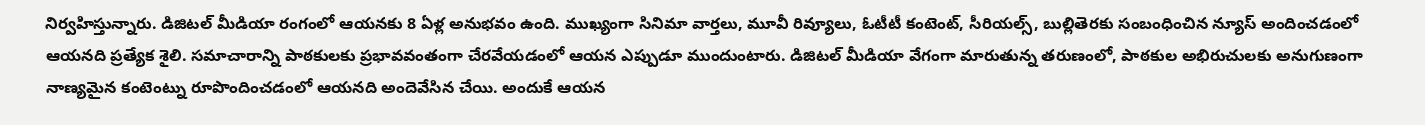నిర్వహిస్తున్నారు. డిజిటల్ మీడియా రంగంలో ఆయనకు 8 ఏళ్ల అనుభవం ఉంది. ముఖ్యంగా సినిమా వార్తలు, మూవీ రివ్యూలు, ఓటీటీ కంటెంట్, సీరియల్స్, బుల్లితెరకు సంబంధించిన న్యూస్ అందించడంలో ఆయనది ప్రత్యేక శైలి. సమాచారాన్ని పాఠకులకు ప్రభావవంతంగా చేరవేయడంలో ఆయన ఎప్పుడూ ముందుంటారు. డిజిటల్ మీడియా వేగంగా మారుతున్న తరుణంలో, పాఠకుల అభిరుచులకు అనుగుణంగా నాణ్యమైన కంటెంట్ను రూపొందించడంలో ఆయనది అందెవేసిన చేయి. అందుకే ఆయన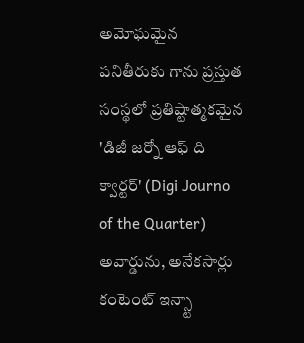అమోఘమైన పనితీరుకు గాను ప్రస్తుత సంస్థలో ప్రతిష్టాత్మకమైన 'డిజీ జర్నో ఆఫ్ ది క్వార్టర్' (Digi Journo of the Quarter) అవార్డును, అనేకసార్లు కంటెంట్ ఇన్స్టా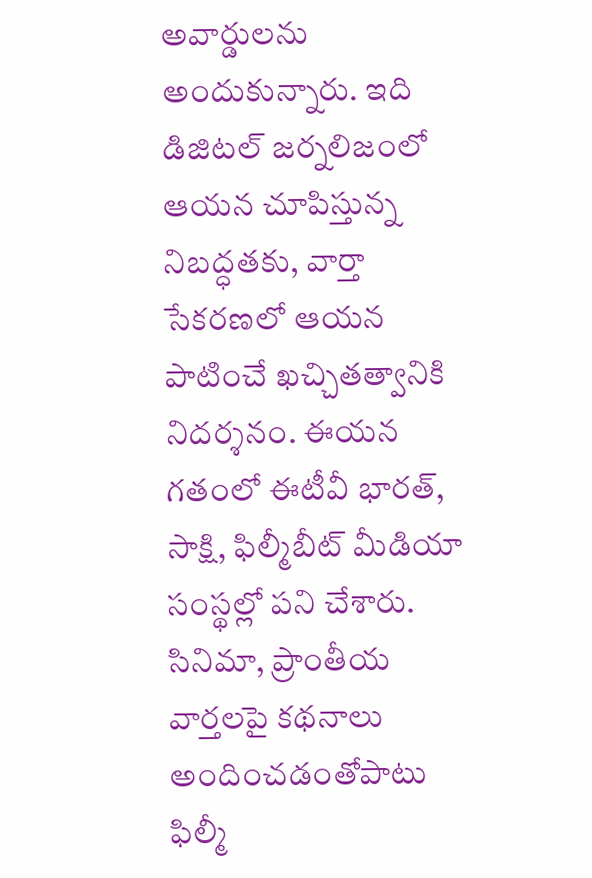అవార్డులను అందుకున్నారు. ఇది డిజిటల్ జర్నలిజంలో ఆయన చూపిస్తున్న నిబద్ధతకు, వార్తా సేకరణలో ఆయన పాటించే ఖచ్చితత్వానికి నిదర్శనం. ఈయన గతంలో ఈటీవీ భారత్, సాక్షి, ఫిల్మీబీట్ మీడియా సంస్థల్లో పని చేశారు. సినిమా, ప్రాంతీయ వార్తలపై కథనాలు అందించడంతోపాటు ఫిల్మీ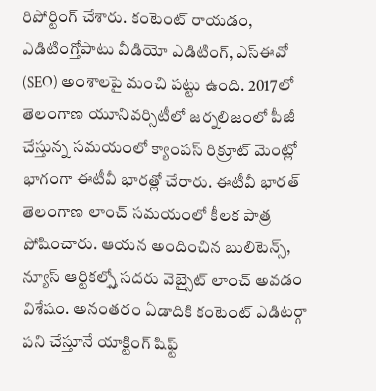రిపోర్టింగ్ చేశారు. కంటెంట్ రాయడం, ఎడిటింగ్తోపాటు వీడియో ఎడిటింగ్, ఎస్ఈవో (SEO) అంశాలపై మంచి పట్టు ఉంది. 2017లో తెలంగాణ యూనివర్సిటీలో జర్నలిజంలో పీజీ చేస్తున్న సమయంలో క్యాంపస్ రిక్రూట్ మెంట్లో భాగంగా ఈటీవీ భారత్లో చేరారు. ఈటీవీ భారత్ తెలంగాణ లాంచ్ సమయంలో కీలక పాత్ర పోషించారు. ఆయన అందించిన బులిటెన్స్, న్యూస్ ఆర్టికల్స్తో సదరు వెబ్సైట్ లాంచ్ అవడం విశేషం. అనంతరం ఏడాదికి కంటెంట్ ఎడిటర్గా పని చేస్తూనే యాక్టింగ్ షిఫ్ట్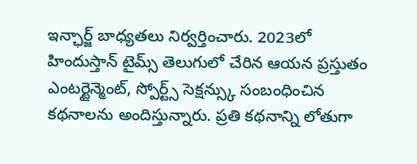ఇన్ఛార్జ్ బాధ్యతలు నిర్వర్తించారు. 2023లో హిందుస్తాన్ టైమ్స్ తెలుగులో చేరిన ఆయన ప్రస్తుతం ఎంటర్టైన్మెంట్, స్పోర్ట్స్ సెక్షన్స్కు సంబంధించిన కథనాలను అందిస్తున్నారు. ప్రతి కథనాన్ని లోతుగా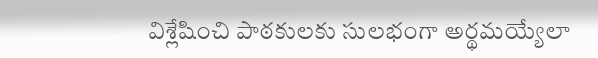విశ్లేషించి పాఠకులకు సులభంగా అర్థమయ్యేలా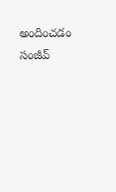అందించడం సంజీవ్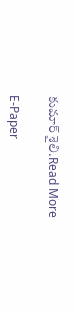కుమార్ శైలి.Read More

E-Paper